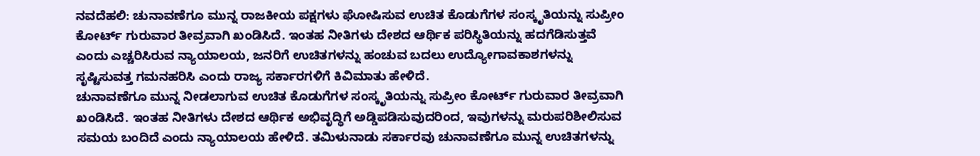ನವದೆಹಲಿ: ಚುನಾವಣೆಗೂ ಮುನ್ನ ರಾಜಕೀಯ ಪಕ್ಷಗಳು ಘೋಷಿಸುವ ಉಚಿತ ಕೊಡುಗೆಗಳ ಸಂಸ್ಕೃತಿಯನ್ನು ಸುಪ್ರೀಂ ಕೋರ್ಟ್ ಗುರುವಾರ ತೀವ್ರವಾಗಿ ಖಂಡಿಸಿದೆ. ಇಂತಹ ನೀತಿಗಳು ದೇಶದ ಆರ್ಥಿಕ ಪರಿಸ್ಥಿತಿಯನ್ನು ಹದಗೆಡಿಸುತ್ತವೆ ಎಂದು ಎಚ್ಚರಿಸಿರುವ ನ್ಯಾಯಾಲಯ, ಜನರಿಗೆ ಉಚಿತಗಳನ್ನು ಹಂಚುವ ಬದಲು ಉದ್ಯೋಗಾವಕಾಶಗಳನ್ನು ಸೃಷ್ಟಿಸುವತ್ತ ಗಮನಹರಿಸಿ ಎಂದು ರಾಜ್ಯ ಸರ್ಕಾರಗಳಿಗೆ ಕಿವಿಮಾತು ಹೇಳಿದೆ.
ಚುನಾವಣೆಗೂ ಮುನ್ನ ನೀಡಲಾಗುವ ಉಚಿತ ಕೊಡುಗೆಗಳ ಸಂಸ್ಕೃತಿಯನ್ನು ಸುಪ್ರೀಂ ಕೋರ್ಟ್ ಗುರುವಾರ ತೀವ್ರವಾಗಿ ಖಂಡಿಸಿದೆ. ಇಂತಹ ನೀತಿಗಳು ದೇಶದ ಆರ್ಥಿಕ ಅಭಿವೃದ್ಧಿಗೆ ಅಡ್ಡಿಪಡಿಸುವುದರಿಂದ, ಇವುಗಳನ್ನು ಮರುಪರಿಶೀಲಿಸುವ ಸಮಯ ಬಂದಿದೆ ಎಂದು ನ್ಯಾಯಾಲಯ ಹೇಳಿದೆ. ತಮಿಳುನಾಡು ಸರ್ಕಾರವು ಚುನಾವಣೆಗೂ ಮುನ್ನ ಉಚಿತಗಳನ್ನು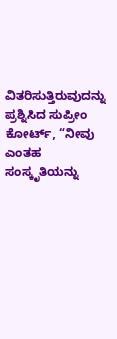ವಿತರಿಸುತ್ತಿರುವುದನ್ನು ಪ್ರಶ್ನಿಸಿದ ಸುಪ್ರೀಂ ಕೋರ್ಟ್, “ನೀವು ಎಂತಹ ಸಂಸ್ಕೃತಿಯನ್ನು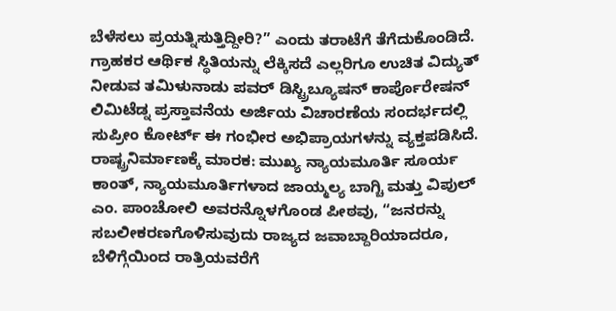ಬೆಳೆಸಲು ಪ್ರಯತ್ನಿಸುತ್ತಿದ್ದೀರಿ?” ಎಂದು ತರಾಟೆಗೆ ತೆಗೆದುಕೊಂಡಿದೆ.
ಗ್ರಾಹಕರ ಆರ್ಥಿಕ ಸ್ಥಿತಿಯನ್ನು ಲೆಕ್ಕಿಸದೆ ಎಲ್ಲರಿಗೂ ಉಚಿತ ವಿದ್ಯುತ್ ನೀಡುವ ತಮಿಳುನಾಡು ಪವರ್ ಡಿಸ್ಟ್ರಿಬ್ಯೂಷನ್ ಕಾರ್ಪೊರೇಷನ್ ಲಿಮಿಟೆಡ್ನ ಪ್ರಸ್ತಾವನೆಯ ಅರ್ಜಿಯ ವಿಚಾರಣೆಯ ಸಂದರ್ಭದಲ್ಲಿ ಸುಪ್ರೀಂ ಕೋರ್ಟ್ ಈ ಗಂಭೀರ ಅಭಿಪ್ರಾಯಗಳನ್ನು ವ್ಯಕ್ತಪಡಿಸಿದೆ.
ರಾಷ್ಟ್ರನಿರ್ಮಾಣಕ್ಕೆ ಮಾರಕ: ಮುಖ್ಯ ನ್ಯಾಯಮೂರ್ತಿ ಸೂರ್ಯ ಕಾಂತ್, ನ್ಯಾಯಮೂರ್ತಿಗಳಾದ ಜಾಯ್ಮಲ್ಯ ಬಾಗ್ಚಿ ಮತ್ತು ವಿಪುಲ್ ಎಂ. ಪಾಂಚೋಲಿ ಅವರನ್ನೊಳಗೊಂಡ ಪೀಠವು, “ಜನರನ್ನು ಸಬಲೀಕರಣಗೊಳಿಸುವುದು ರಾಜ್ಯದ ಜವಾಬ್ದಾರಿಯಾದರೂ, ಬೆಳಿಗ್ಗೆಯಿಂದ ರಾತ್ರಿಯವರೆಗೆ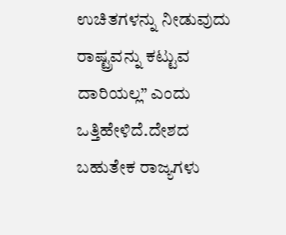ಉಚಿತಗಳನ್ನು ನೀಡುವುದು ರಾಷ್ಟ್ರವನ್ನು ಕಟ್ಟುವ ದಾರಿಯಲ್ಲ” ಎಂದು ಒತ್ತಿಹೇಳಿದೆ.ದೇಶದ ಬಹುತೇಕ ರಾಜ್ಯಗಳು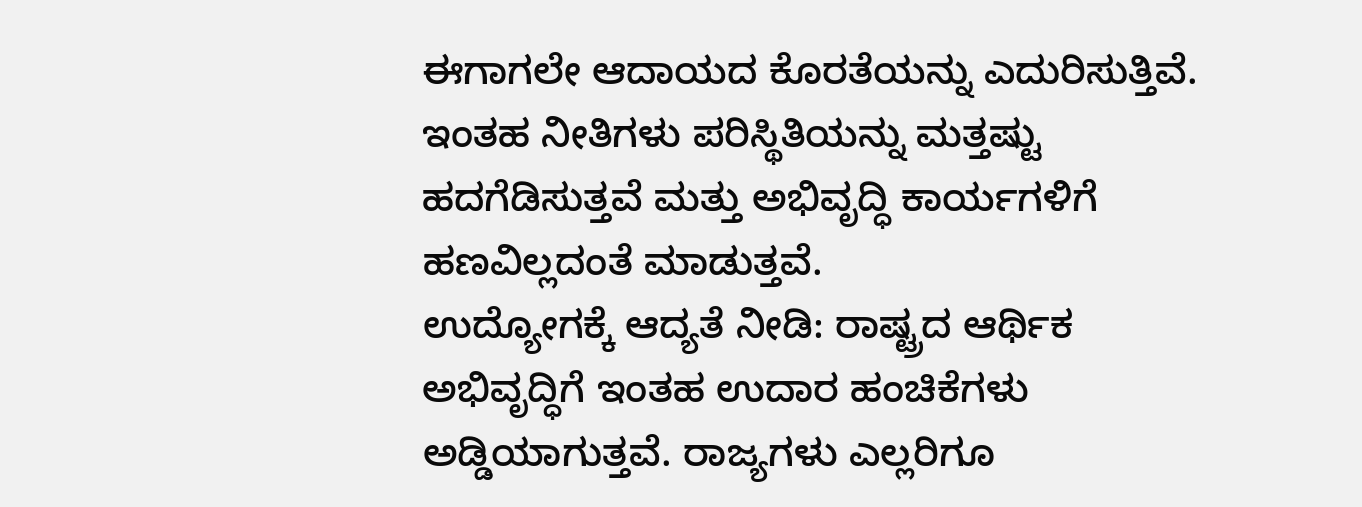ಈಗಾಗಲೇ ಆದಾಯದ ಕೊರತೆಯನ್ನು ಎದುರಿಸುತ್ತಿವೆ. ಇಂತಹ ನೀತಿಗಳು ಪರಿಸ್ಥಿತಿಯನ್ನು ಮತ್ತಷ್ಟು ಹದಗೆಡಿಸುತ್ತವೆ ಮತ್ತು ಅಭಿವೃದ್ಧಿ ಕಾರ್ಯಗಳಿಗೆ ಹಣವಿಲ್ಲದಂತೆ ಮಾಡುತ್ತವೆ.
ಉದ್ಯೋಗಕ್ಕೆ ಆದ್ಯತೆ ನೀಡಿ: ರಾಷ್ಟ್ರದ ಆರ್ಥಿಕ ಅಭಿವೃದ್ಧಿಗೆ ಇಂತಹ ಉದಾರ ಹಂಚಿಕೆಗಳು ಅಡ್ಡಿಯಾಗುತ್ತವೆ. ರಾಜ್ಯಗಳು ಎಲ್ಲರಿಗೂ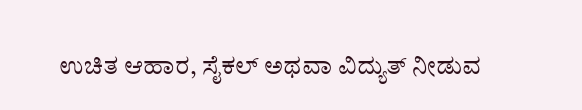ಉಚಿತ ಆಹಾರ, ಸೈಕಲ್ ಅಥವಾ ವಿದ್ಯುತ್ ನೀಡುವ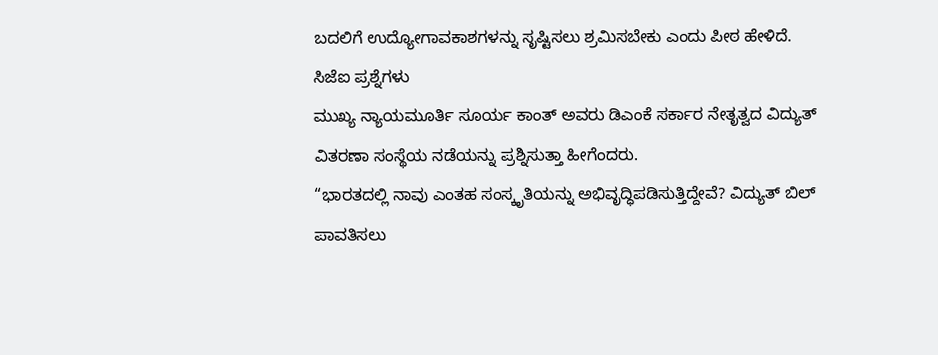ಬದಲಿಗೆ ಉದ್ಯೋಗಾವಕಾಶಗಳನ್ನು ಸೃಷ್ಟಿಸಲು ಶ್ರಮಿಸಬೇಕು ಎಂದು ಪೀಠ ಹೇಳಿದೆ.
ಸಿಜೆಐ ಪ್ರಶ್ನೆಗಳು
ಮುಖ್ಯ ನ್ಯಾಯಮೂರ್ತಿ ಸೂರ್ಯ ಕಾಂತ್ ಅವರು ಡಿಎಂಕೆ ಸರ್ಕಾರ ನೇತೃತ್ವದ ವಿದ್ಯುತ್ ವಿತರಣಾ ಸಂಸ್ಥೆಯ ನಡೆಯನ್ನು ಪ್ರಶ್ನಿಸುತ್ತಾ ಹೀಗೆಂದರು.
“ಭಾರತದಲ್ಲಿ ನಾವು ಎಂತಹ ಸಂಸ್ಕೃತಿಯನ್ನು ಅಭಿವೃದ್ಧಿಪಡಿಸುತ್ತಿದ್ದೇವೆ? ವಿದ್ಯುತ್ ಬಿಲ್ ಪಾವತಿಸಲು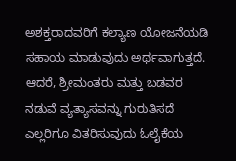ಅಶಕ್ತರಾದವರಿಗೆ ಕಲ್ಯಾಣ ಯೋಜನೆಯಡಿ ಸಹಾಯ ಮಾಡುವುದು ಅರ್ಥವಾಗುತ್ತದೆ. ಆದರೆ, ಶ್ರೀಮಂತರು ಮತ್ತು ಬಡವರ ನಡುವೆ ವ್ಯತ್ಯಾಸವನ್ನು ಗುರುತಿಸದೆ ಎಲ್ಲರಿಗೂ ವಿತರಿಸುವುದು ಓಲೈಕೆಯ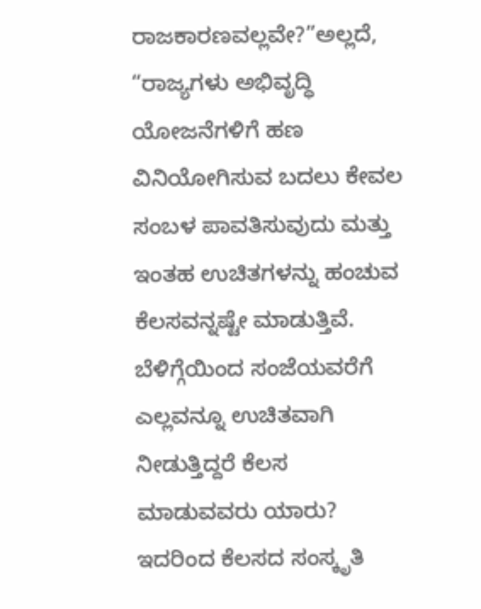ರಾಜಕಾರಣವಲ್ಲವೇ?”ಅಲ್ಲದೆ, “ರಾಜ್ಯಗಳು ಅಭಿವೃದ್ಧಿ ಯೋಜನೆಗಳಿಗೆ ಹಣ ವಿನಿಯೋಗಿಸುವ ಬದಲು ಕೇವಲ ಸಂಬಳ ಪಾವತಿಸುವುದು ಮತ್ತು ಇಂತಹ ಉಚಿತಗಳನ್ನು ಹಂಚುವ ಕೆಲಸವನ್ನಷ್ಟೇ ಮಾಡುತ್ತಿವೆ. ಬೆಳಿಗ್ಗೆಯಿಂದ ಸಂಜೆಯವರೆಗೆ ಎಲ್ಲವನ್ನೂ ಉಚಿತವಾಗಿ ನೀಡುತ್ತಿದ್ದರೆ ಕೆಲಸ ಮಾಡುವವರು ಯಾರು? ಇದರಿಂದ ಕೆಲಸದ ಸಂಸ್ಕೃತಿ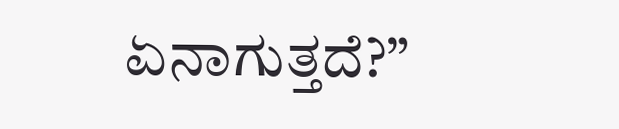ಏನಾಗುತ್ತದೆ?”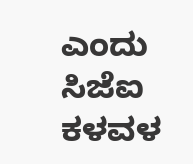ಎಂದು ಸಿಜೆಐ ಕಳವಳ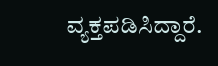ವ್ಯಕ್ತಪಡಿಸಿದ್ದಾರೆ.